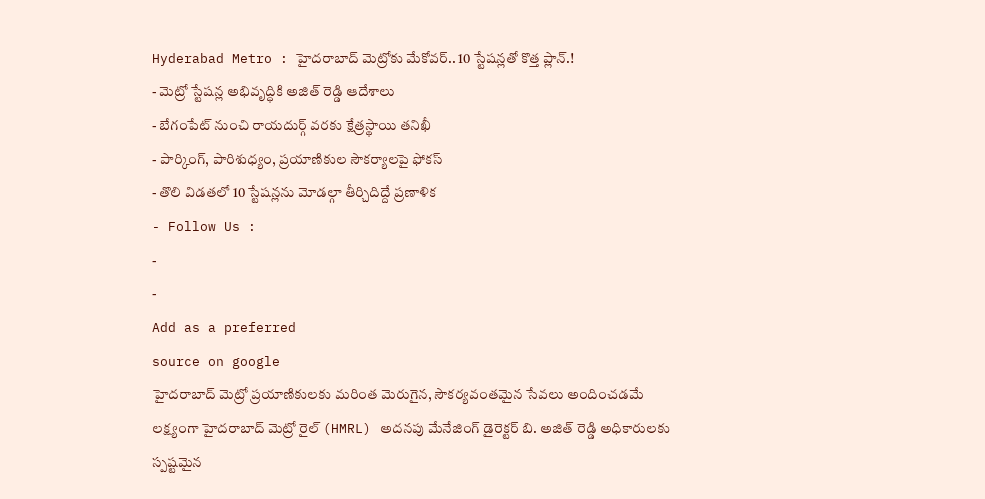Hyderabad Metro : హైదరాబాద్ మెట్రోకు మేకోవర్.. 10 స్టేషన్లతో కొత్త ప్లాన్.!
- మెట్రో స్టేషన్ల అభివృద్ధికి అజిత్ రెడ్డి ఆదేశాలు
- బేగంపేట్ నుంచి రాయదుర్గ్ వరకు క్షేత్రస్థాయి తనిఖీ
- పార్కింగ్, పారిశుధ్యం, ప్రయాణికుల సౌకర్యాలపై ఫోకస్
- తొలి విడతలో 10 స్టేషన్లను మోడల్గా తీర్చిదిద్దే ప్రణాళిక
- Follow Us :
-
-
Add as a preferred
source on google
హైదరాబాద్ మెట్రో ప్రయాణికులకు మరింత మెరుగైన, సౌకర్యవంతమైన సేవలు అందించడమే లక్ష్యంగా హైదరాబాద్ మెట్రో రైల్ (HMRL) అదనపు మేనేజింగ్ డైరెక్టర్ బి. అజిత్ రెడ్డి అధికారులకు స్పష్టమైన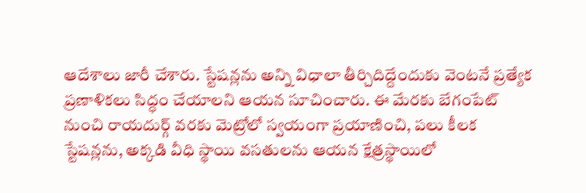ఆదేశాలు జారీ చేశారు. స్టేషన్లను అన్ని విధాలా తీర్చిదిద్దేందుకు వెంటనే ప్రత్యేక ప్రణాళికలు సిద్ధం చేయాలని ఆయన సూచించారు. ఈ మేరకు బేగంపేట్ నుంచి రాయదుర్గ్ వరకు మెట్రోలో స్వయంగా ప్రయాణించి, పలు కీలక స్టేషన్లను, అక్కడి వీధి స్థాయి వసతులను ఆయన క్షేత్రస్థాయిలో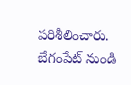పరిశీలించారు.
బేగంపేట్ నుండి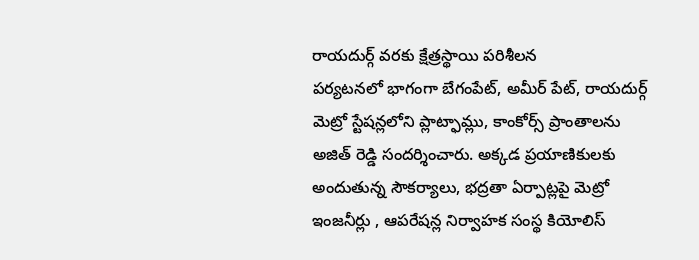రాయదుర్గ్ వరకు క్షేత్రస్థాయి పరిశీలన
పర్యటనలో భాగంగా బేగంపేట్, అమీర్ పేట్, రాయదుర్గ్ మెట్రో స్టేషన్లలోని ప్లాట్ఫామ్లు, కాంకోర్స్ ప్రాంతాలను అజిత్ రెడ్డి సందర్శించారు. అక్కడ ప్రయాణికులకు అందుతున్న సౌకర్యాలు, భద్రతా ఏర్పాట్లపై మెట్రో ఇంజనీర్లు , ఆపరేషన్ల నిర్వాహక సంస్థ కియోలిస్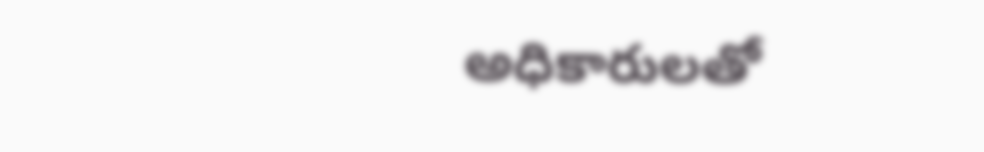అధికారులతో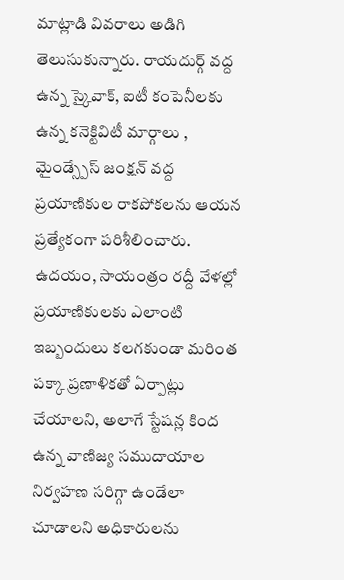మాట్లాడి వివరాలు అడిగి తెలుసుకున్నారు. రాయదుర్గ్ వద్ద ఉన్న స్కైవాక్, ఐటీ కంపెనీలకు ఉన్న కనెక్టివిటీ మార్గాలు , మైండ్స్పేస్ జంక్షన్ వద్ద ప్రయాణికుల రాకపోకలను ఆయన ప్రత్యేకంగా పరిశీలించారు. ఉదయం, సాయంత్రం రద్దీ వేళల్లో ప్రయాణికులకు ఎలాంటి ఇబ్బందులు కలగకుండా మరింత పక్కా ప్రణాళికతో ఏర్పాట్లు చేయాలని, అలాగే స్టేషన్ల కింద ఉన్న వాణిజ్య సముదాయాల నిర్వహణ సరిగ్గా ఉండేలా చూడాలని అధికారులను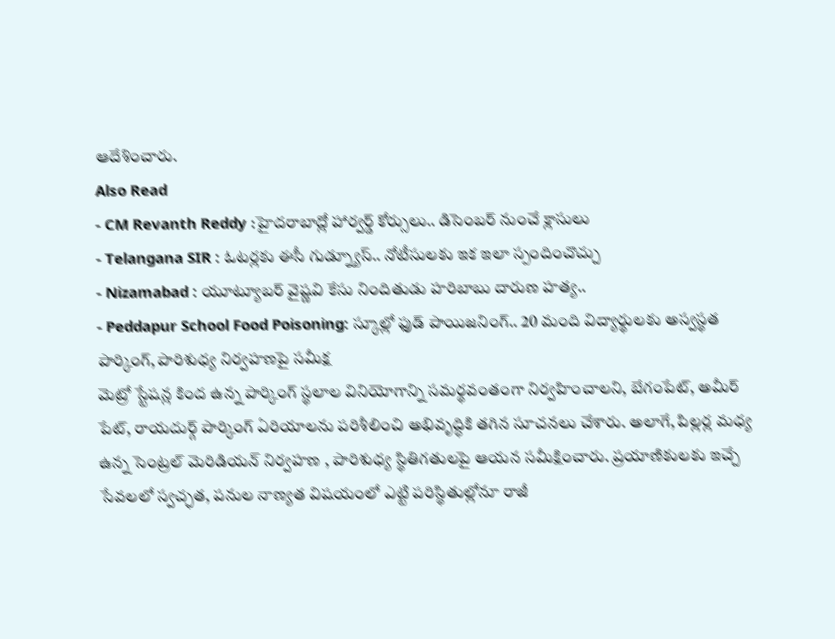ఆదేశించారు.
Also Read
- CM Revanth Reddy :హైదరాబాద్లో హార్వర్డ్ కోర్సులు.. డిసెంబర్ నుంచే క్లాసులు
- Telangana SIR : ఓటర్లకు ఈసీ గుడ్న్యూస్.. నోటీసులకు ఇక ఇలా స్పందించొచ్చు
- Nizamabad : యూట్యూబర్ వైష్ణవి కేసు నిందితుడు హరిబాబు దారుణ హత్య..
- Peddapur School Food Poisoning: స్కూల్లో ఫుడ్ పాయిజనింగ్.. 20 మంది విద్యార్థులకు అస్వస్థత
పార్కింగ్, పారిశుధ్య నిర్వహణపై సమీక్ష
మెట్రో స్టేషన్ల కింద ఉన్న పార్కింగ్ స్థలాల వినియోగాన్ని సమర్థవంతంగా నిర్వహించాలని, బేగంపేట్, అమీర్ పేట్, రాయదుర్గ్ పార్కింగ్ ఏరియాలను పరిశీలించి అభివృద్ధికి తగిన సూచనలు చేశారు. అలాగే, పిల్లర్ల మధ్య ఉన్న సెంట్రల్ మెరిడియన్ నిర్వహణ , పారిశుధ్య స్థితిగతులపై ఆయన సమీక్షించారు. ప్రయాణికులకు ఇచ్చే సేవలలో స్వచ్ఛత, పనుల నాణ్యత విషయంలో ఎట్టి పరిస్థితుల్లోనూ రాజీ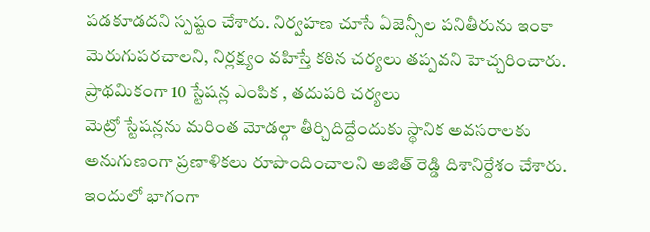పడకూడదని స్పష్టం చేశారు. నిర్వహణ చూసే ఏజెన్సీల పనితీరును ఇంకా మెరుగుపరచాలని, నిర్లక్ష్యం వహిస్తే కఠిన చర్యలు తప్పవని హెచ్చరించారు.
ప్రాథమికంగా 10 స్టేషన్ల ఎంపిక , తదుపరి చర్యలు
మెట్రో స్టేషన్లను మరింత మోడల్గా తీర్చిదిద్దేందుకు స్థానిక అవసరాలకు అనుగుణంగా ప్రణాళికలు రూపొందించాలని అజిత్ రెడ్డి దిశానిర్దేశం చేశారు. ఇందులో భాగంగా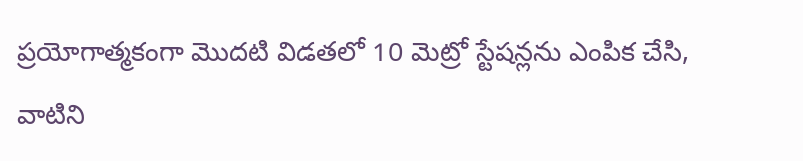ప్రయోగాత్మకంగా మొదటి విడతలో 10 మెట్రో స్టేషన్లను ఎంపిక చేసి, వాటిని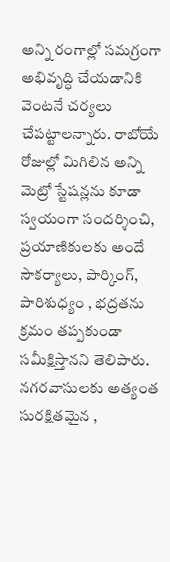అన్ని రంగాల్లో సమగ్రంగా అభివృద్ధి చేయడానికి వెంటనే చర్యలు చేపట్టాలన్నారు. రాబోయే రోజుల్లో మిగిలిన అన్ని మెట్రో స్టేషన్లను కూడా స్వయంగా సందర్శించి, ప్రయాణికులకు అందే సౌకర్యాలు, పార్కింగ్, పారిశుధ్యం , భద్రతను క్రమం తప్పకుండా సమీక్షిస్తానని తెలిపారు. నగరవాసులకు అత్యంత సురక్షితమైన ,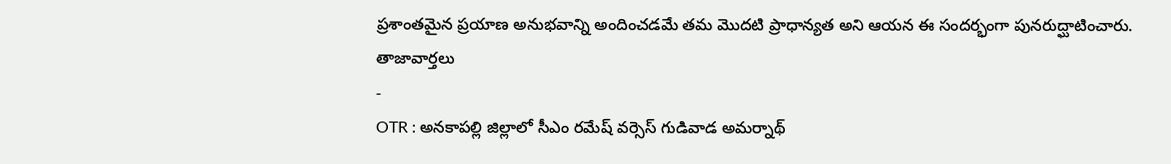ప్రశాంతమైన ప్రయాణ అనుభవాన్ని అందించడమే తమ మొదటి ప్రాధాన్యత అని ఆయన ఈ సందర్భంగా పునరుద్ఘాటించారు.
తాజావార్తలు
-
OTR : అనకాపల్లి జిల్లాలో సీఎం రమేష్ వర్సెస్ గుడివాడ అమర్నాథ్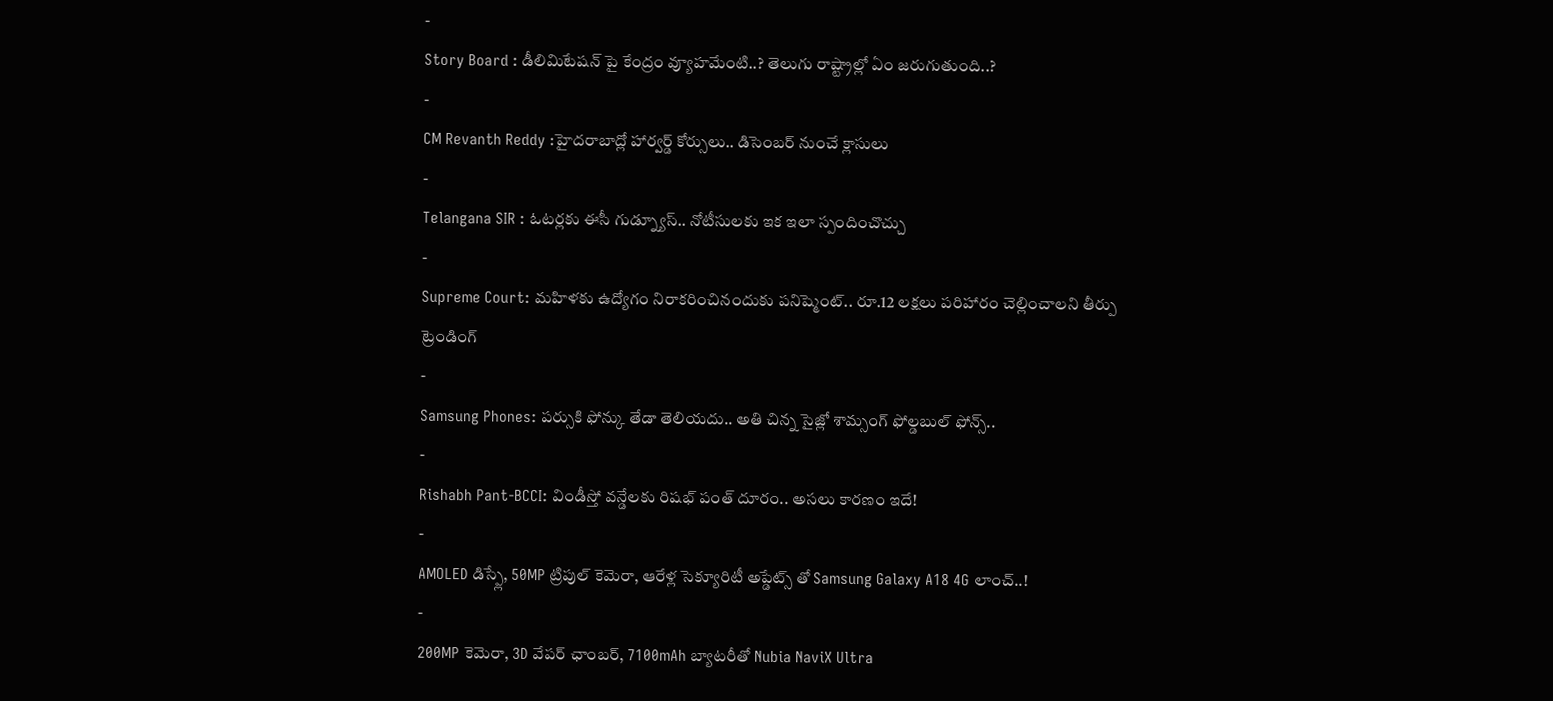-
Story Board : డీలిమిటేషన్ పై కేంద్రం వ్యూహమేంటి..? తెలుగు రాష్ట్రాల్లో ఏం జరుగుతుంది..?
-
CM Revanth Reddy :హైదరాబాద్లో హార్వర్డ్ కోర్సులు.. డిసెంబర్ నుంచే క్లాసులు
-
Telangana SIR : ఓటర్లకు ఈసీ గుడ్న్యూస్.. నోటీసులకు ఇక ఇలా స్పందించొచ్చు
-
Supreme Court: మహిళకు ఉద్యోగం నిరాకరించినందుకు పనిష్మెంట్.. రూ.12 లక్షలు పరిహారం చెల్లించాలని తీర్పు
ట్రెండింగ్
-
Samsung Phones: పర్సుకి ఫోన్కు తేడా తెలియదు.. అతి చిన్న సైజ్లో శామ్సంగ్ ఫోల్డబుల్ ఫోన్స్..
-
Rishabh Pant-BCCI: విండీస్తో వన్డేలకు రిషభ్ పంత్ దూరం.. అసలు కారణం ఇదే!
-
AMOLED డిస్ప్లే, 50MP ట్రిపుల్ కెమెరా, ఆరేళ్ల సెక్యూరిటీ అప్డేట్స్ తో Samsung Galaxy A18 4G లాంచ్..!
-
200MP కెమెరా, 3D వేపర్ ఛాంబర్, 7100mAh బ్యాటరీతో Nubia NaviX Ultra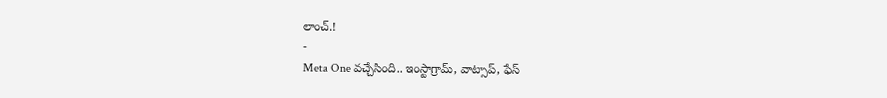లాంచ్.!
-
Meta One వచ్చేసింది.. ఇంస్టాగ్రామ్, వాట్సాప్, ఫేస్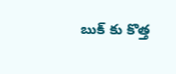బుక్ కు కొత్త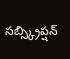సబ్స్క్రిప్షన్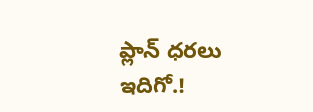ప్లాన్ ధరలు ఇదిగో.!